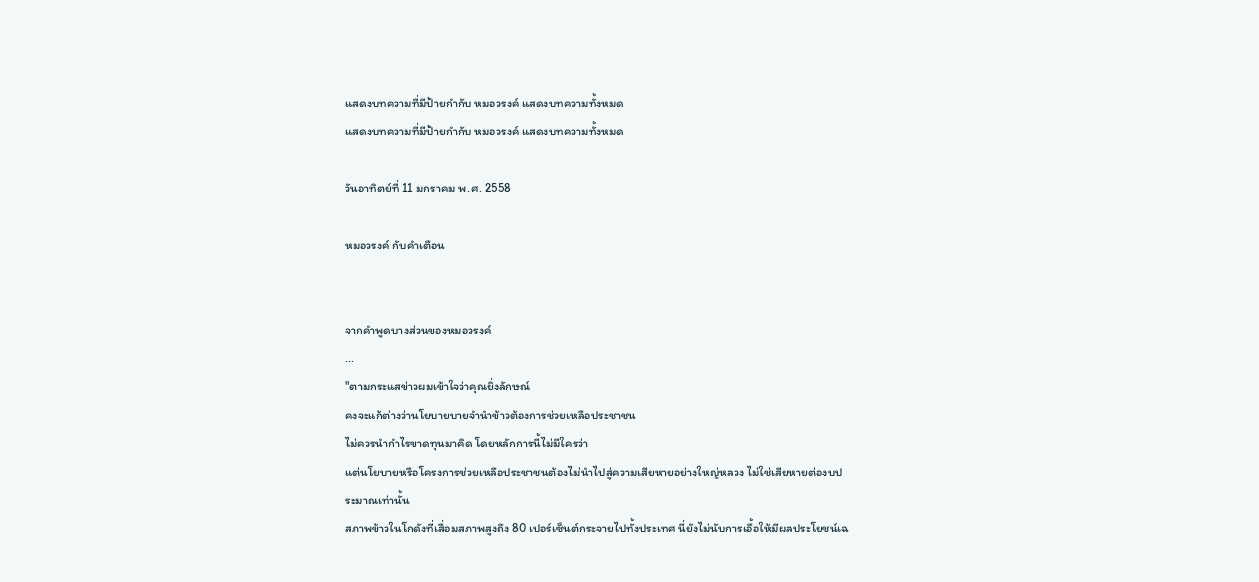แสดงบทความที่มีป้ายกำกับ หมอวรงค์ แสดงบทความทั้งหมด
แสดงบทความที่มีป้ายกำกับ หมอวรงค์ แสดงบทความทั้งหมด

วันอาทิตย์ที่ 11 มกราคม พ.ศ. 2558

หมอวรงค์ กับคำเตือน


จากคำพูดบางส่วนของหมอวรงค์
...
"ตามกระแสข่าวผมเข้าใจว่าคุณยิ่งลักษณ์
คงจะแก้ต่างว่านโยบายบายจำนำข้าวต้องการช่วยเหลือประชาชน
ไม่ควรนำกำไรขาดทุนมาคิด โดยหลักการนี้ไม่มีใครว่า
แต่นโยบายหรือโครงการช่วยเหลือประชาชนต้องไม่นำไปสู่ความเสียหายอย่างใหญ่หลวง ไม่ใช่เสียหายต่องบประมาณเท่านั้น
สภาพข้าวในโกดังที่เสื่อมสภาพสูงถึง 80 เปอร์เซ็นต์กระจายไปทั้งประเทศ นี่ยังไม่นับการเอื้อให้มีผลประโยชน์เฉ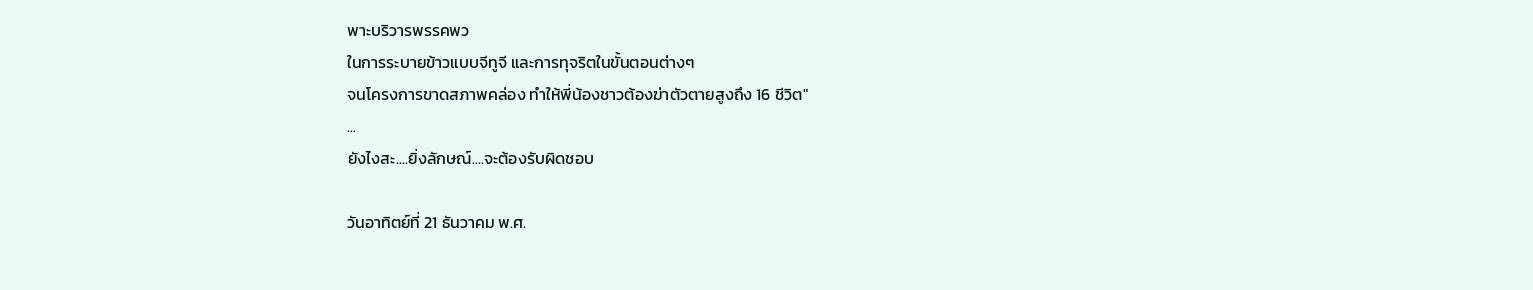พาะบริวารพรรคพว
ในการระบายข้าวแบบจีทูจี และการทุจริตในขั้นตอนต่างๆ
จนโครงการขาดสภาพคล่อง ทำให้พี่น้องชาวต้องฆ่าตัวตายสูงถึง 16 ชีวิต"
...
ยังไงสะ....ยิ่งลักษณ์....จะต้องรับผิดชอบ

วันอาทิตย์ที่ 21 ธันวาคม พ.ศ.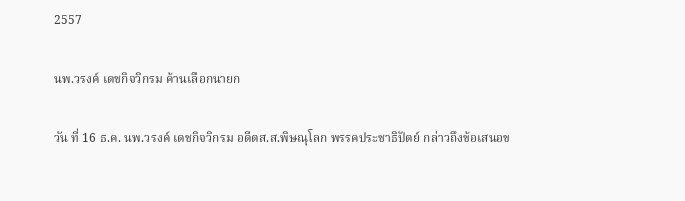2557

นพ.วรงค์ เดชกิจวิกรม ค้านเลือกนายก

วัน ที่ 16 ธ.ค. นพ.วรงค์ เดชกิจวิกรม อดีตส.ส.พิษณุโลก พรรคประชาธิปัตย์ กล่าวถึงข้อเสนอข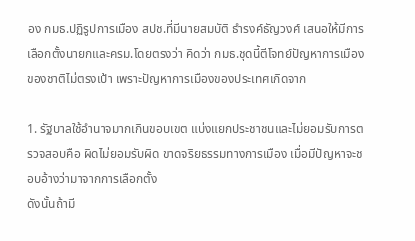อง กมธ.ปฏิรูปการเมือง สปช.ที่มีนายสมบัติ ธำรงค์ธัญวงศ์ เสนอให้มีการเลือกตั้งนายกและครม.โดยตรงว่า คิดว่า กมธ.ชุดนี้ตีโจทย์ปัญหาการเมืองของชาติไม่ตรงเป้า เพราะปัญหาการเมืองของประเทศเกิดจาก

1. รัฐบาลใช้อำนาจมากเกินขอบเขต แบ่งแยกประชาชนและไม่ยอมรับการตรวจสอบคือ ผิดไม่ยอมรับผิด ขาดจริยธรรมทางการเมือง เมื่อมีปัญหาจะชอบอ้างว่ามาจากการเลือกตั้ง
ดังนั้นถ้ามี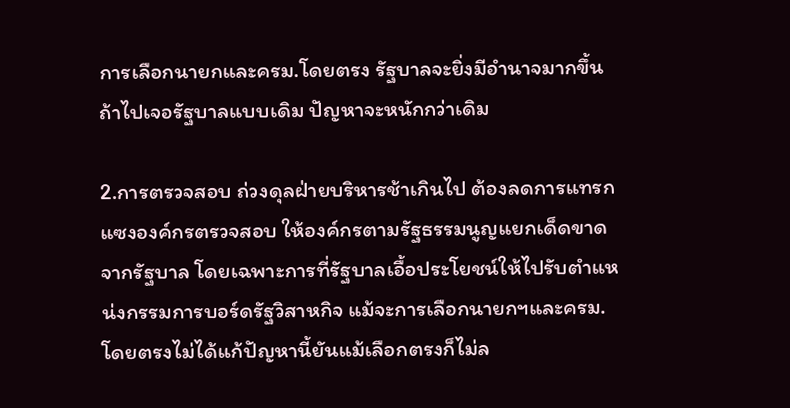การเลือกนายกและครม.โดยตรง รัฐบาลจะยิ่งมีอำนาจมากขึ้น ถ้าไปเจอรัฐบาลแบบเดิม ปัญหาจะหนักกว่าเดิม

2.การตรวจสอบ ถ่วงดุลฝ่ายบริหารช้าเกินไป ต้องลดการแทรกแซงองค์กรตรวจสอบ ให้องค์กรตามรัฐธรรมนูญแยกเด็ดขาดจากรัฐบาล โดยเฉพาะการที่รัฐบาลเอื้อประโยชน์ให้ไปรับตำแหน่งกรรมการบอร์ดรัฐวิสาหกิจ แม้จะการเลือกนายกฯและครม.โดยตรงไม่ได้แก้ปัญหานี้ยันแม้เลือกตรงก็ไม่ล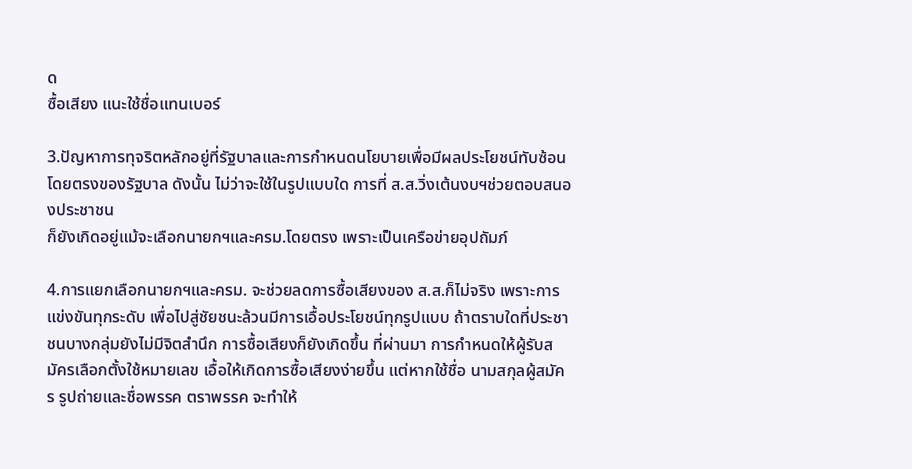ด
ซื้อเสียง แนะใช้ชื่อแทนเบอร์

3.ปัญหาการทุจริตหลักอยู่ที่รัฐบาลและการกำหนดนโยบายเพื่อมีผลประโยชน์ทับซ้อนโดยตรงของรัฐบาล ดังนั้น ไม่ว่าจะใช้ในรูปแบบใด การที่ ส.ส.วิ่งเต้นงบฯช่วยตอบสนองประชาชน
ก็ยังเกิดอยู่แม้จะเลือกนายกฯและครม.โดยตรง เพราะเป็นเครือข่ายอุปถัมภ์

4.การแยกเลือกนายกฯและครม. จะช่วยลดการซื้อเสียงของ ส.ส.ก็ไม่จริง เพราะการแข่งขันทุกระดับ เพื่อไปสู่ชัยชนะล้วนมีการเอื้อประโยชน์ทุกรูปแบบ ถ้าตราบใดที่ประชาชนบางกลุ่มยังไม่มีจิตสำนึก การซื้อเสียงก็ยังเกิดขึ้น ที่ผ่านมา การกำหนดให้ผู้รับสมัครเลือกตั้งใช้หมายเลข เอื้อให้เกิดการซื้อเสียงง่ายขึ้น แต่หากใช้ชื่อ นามสกุลผู้สมัคร รูปถ่ายและชื่อพรรค ตราพรรค จะทำให้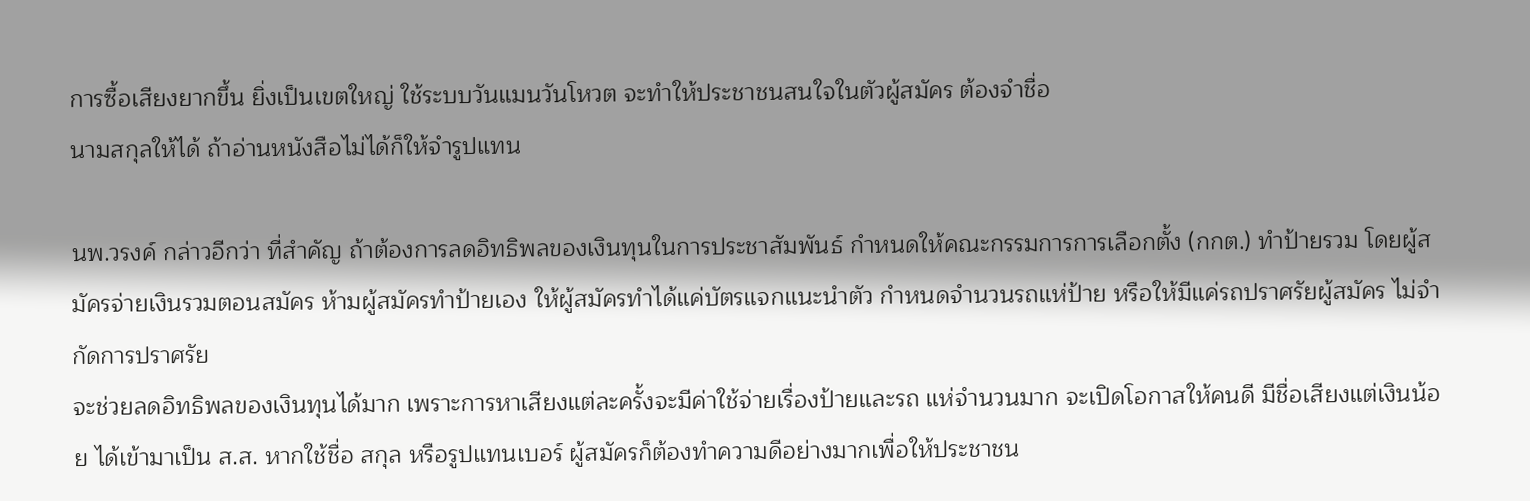การซื้อเสียงยากขึ้น ยิ่งเป็นเขตใหญ่ ใช้ระบบวันแมนวันโหวต จะทำให้ประชาชนสนใจในตัวผู้สมัคร ต้องจำชื่อ
นามสกุลให้ได้ ถ้าอ่านหนังสือไม่ได้ก็ให้จำรูปแทน

นพ.วรงค์ กล่าวอีกว่า ที่สำคัญ ถ้าต้องการลดอิทธิพลของเงินทุนในการประชาสัมพันธ์ กำหนดให้คณะกรรมการการเลือกตั้ง (กกต.) ทำป้ายรวม โดยผู้สมัครจ่ายเงินรวมตอนสมัคร ห้ามผู้สมัครทำป้ายเอง ให้ผู้สมัครทำได้แค่บัตรแจกแนะนำตัว กำหนดจำนวนรถแห่ป้าย หรือให้มีแค่รถปราศรัยผู้สมัคร ไม่จำกัดการปราศรัย
จะช่วยลดอิทธิพลของเงินทุนได้มาก เพราะการหาเสียงแต่ละครั้งจะมีค่าใช้จ่ายเรื่องป้ายและรถ แห่จำนวนมาก จะเปิดโอกาสให้คนดี มีชื่อเสียงแต่เงินน้อย ได้เข้ามาเป็น ส.ส. หากใช้ชื่อ สกุล หรือรูปแทนเบอร์ ผู้สมัครก็ต้องทำความดีอย่างมากเพื่อให้ประชาชน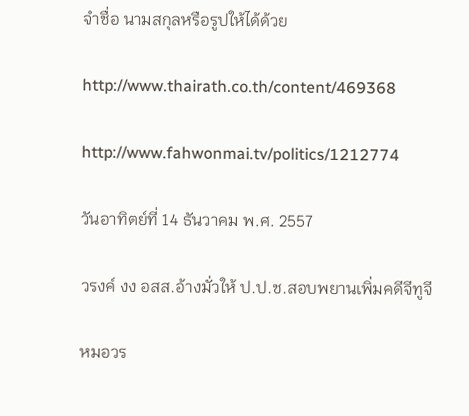จำชื่อ นามสกุลหรือรูปให้ได้ด้วย

http://www.thairath.co.th/content/469368

http://www.fahwonmai.tv/politics/1212774

วันอาทิตย์ที่ 14 ธันวาคม พ.ศ. 2557

วรงค์ งง อสส.อ้างมั่วให้ ป.ป.ช.สอบพยานเพิ่มคดีจีทูจี

หมอวร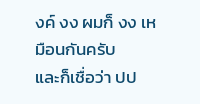งค์ งง ผมก็ งง เหมือนกันครับ
และก็เชื่อว่า ปป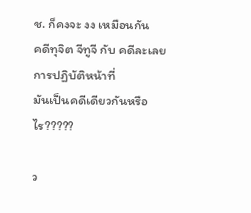ช. ก็คงจะ งง เหมือนกัน
คดีทุจิต จีทูจี กับ คดีละเลยการปฏิบัติหน้าที่
มันเป็นคดีเดียวกันหรือไร?????

ว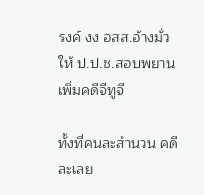รงค์ งง อสส.อ้างมั่วให้ ป.ป.ช.สอบพยานเพิ่มคดีจีทูจี

ทั้งที่คนละสำนวน คดีละเลย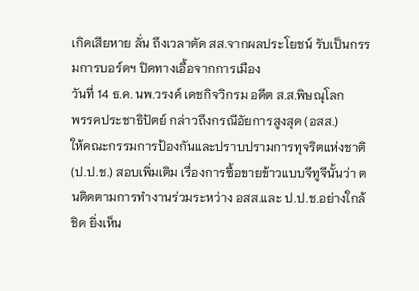เกิดเสียหาย ลั่น ถึงเวลาตัด สส.จากผลประโยชน์ รับเป็นกรรมการบอร์ดฯ ปิดทางเอื้อจากการเมือง
วันที่ 14 ธ.ค. นพ.วรงค์ เดชกิจวิกรม อดีต ส.ส.พิษณุโลก
พรรคประชาธิปัตย์ กล่าวถึงกรณีอัยการสูงสุด (อสส.)
ให้คณะกรรมการป้องกันและปราบปรามการทุจริตแห่งชาติ (ป.ป.ช.) สอบเพิ่มเติม เรื่องการซื้อขายข้าวแบบจีทูจีนั้นว่า ตนติดตามการทำงานร่วมระหว่าง อสส.และ ป.ป.ช.อย่างใกล้ชิด ยิ่งเห็น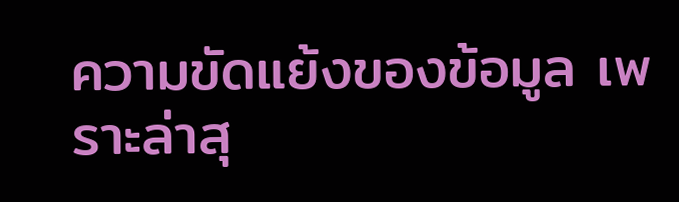ความขัดแย้งของข้อมูล เพราะล่าสุ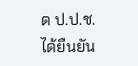ด ป.ป.ช.ได้ยืนยัน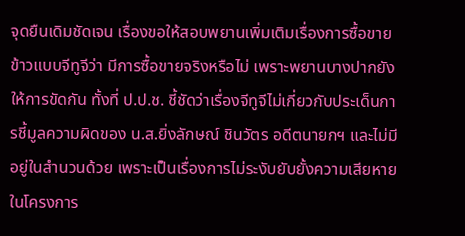จุดยืนเดิมชัดเจน เรื่องขอให้สอบพยานเพิ่มเติมเรื่องการซื้อขายข้าวแบบจีทูจีว่า มีการซื้อขายจริงหรือไม่ เพราะพยานบางปากยังให้การขัดกัน ทั้งที่ ป.ป.ช. ชี้ชัดว่าเรื่องจีทูจีไม่เกี่ยวกับประเด็นการชี้มูลความผิดของ น.ส.ยิ่งลักษณ์ ชินวัตร อดีตนายกฯ และไม่มีอยู่ในสำนวนด้วย เพราะเป็นเรื่องการไม่ระงับยับยั้งความเสียหายในโครงการ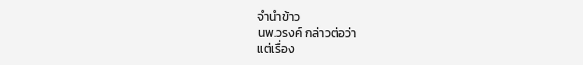จำนำข้าว
นพ.วรงค์ กล่าวต่อว่า
แต่เรื่อง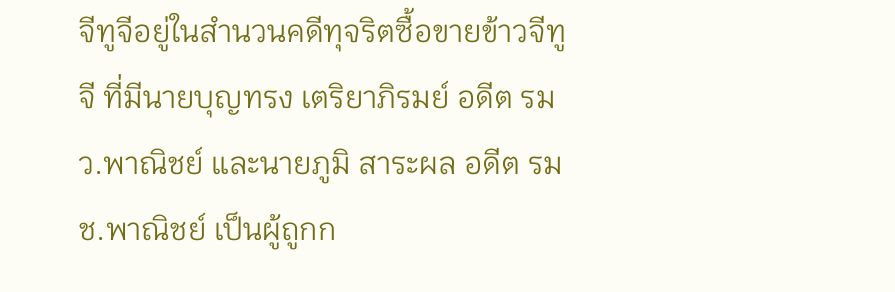จีทูจีอยู่ในสำนวนคดีทุจริตซื้อขายข้าวจีทูจี ที่มีนายบุญทรง เตริยาภิรมย์ อดีต รมว.พาณิชย์ และนายภูมิ สาระผล อดีต รมช.พาณิชย์ เป็นผู้ถูกก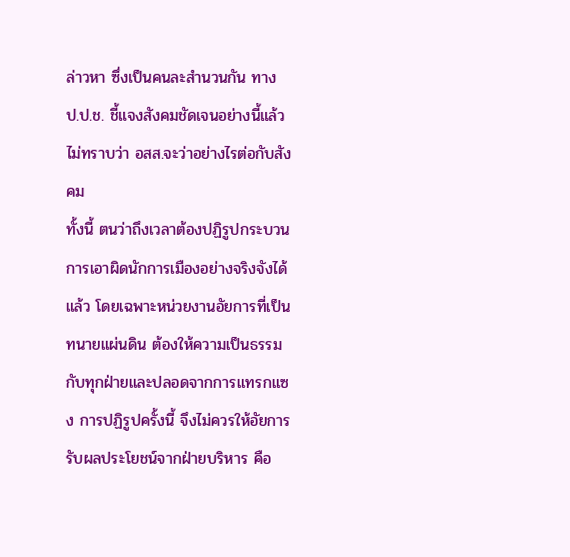ล่าวหา ซึ่งเป็นคนละสำนวนกัน ทาง ป.ป.ช. ชี้แจงสังคมชัดเจนอย่างนี้แล้ว ไม่ทราบว่า อสส.จะว่าอย่างไรต่อกับสังคม
ทั้งนี้ ตนว่าถึงเวลาต้องปฏิรูปกระบวนการเอาผิดนักการเมืองอย่างจริงจังได้แล้ว โดยเฉพาะหน่วยงานอัยการที่เป็นทนายแผ่นดิน ต้องให้ความเป็นธรรมกับทุกฝ่ายและปลอดจากการแทรกแซง การปฏิรูปครั้งนี้ จึงไม่ควรให้อัยการรับผลประโยชน์จากฝ่ายบริหาร คือ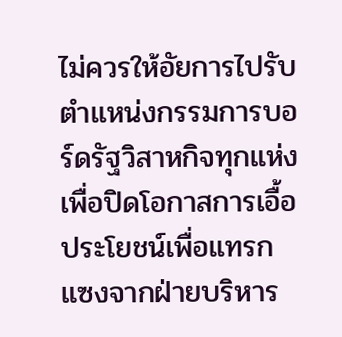ไม่ควรให้อัยการไปรับตำแหน่งกรรมการบอร์ดรัฐวิสาหกิจทุกแห่ง เพื่อปิดโอกาสการเอื้อประโยชน์เพื่อแทรกแซงจากฝ่ายบริหาร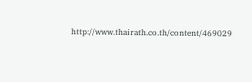http://www.thairath.co.th/content/469029